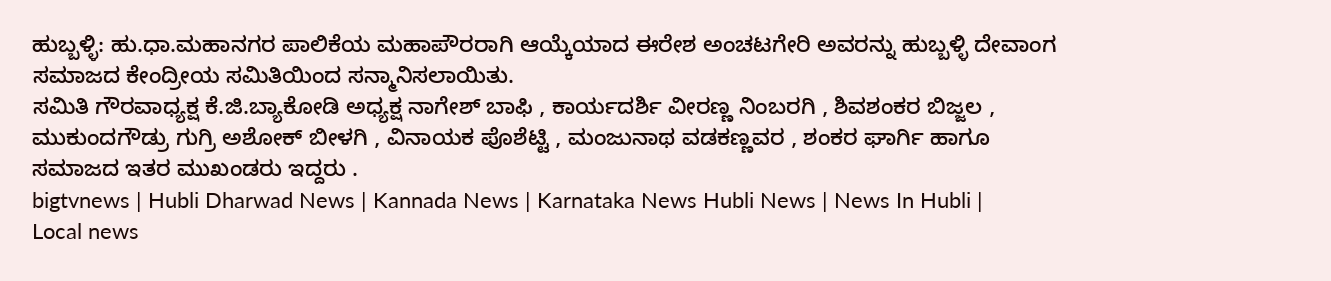ಹುಬ್ಬಳ್ಳಿ: ಹು.ಧಾ.ಮಹಾನಗರ ಪಾಲಿಕೆಯ ಮಹಾಪೌರರಾಗಿ ಆಯ್ಕೆಯಾದ ಈರೇಶ ಅಂಚಟಗೇರಿ ಅವರನ್ನು ಹುಬ್ಬಳ್ಳಿ ದೇವಾಂಗ ಸಮಾಜದ ಕೇಂದ್ರೀಯ ಸಮಿತಿಯಿಂದ ಸನ್ಮಾನಿಸಲಾಯಿತು.
ಸಮಿತಿ ಗೌರವಾಧ್ಯಕ್ಷ ಕೆ.ಜಿ.ಬ್ಯಾಕೋಡಿ ಅಧ್ಯಕ್ಷ ನಾಗೇಶ್ ಬಾಫಿ , ಕಾರ್ಯದರ್ಶಿ ವೀರಣ್ಣ ನಿಂಬರಗಿ , ಶಿವಶಂಕರ ಬಿಜ್ಜಲ , ಮುಕುಂದಗೌಡ್ರು ಗುಗ್ರಿ ಅಶೋಕ್ ಬೀಳಗಿ , ವಿನಾಯಕ ಪೊಶೆಟ್ಟಿ , ಮಂಜುನಾಥ ವಡಕಣ್ಣವರ , ಶಂಕರ ಘಾರ್ಗಿ ಹಾಗೂ ಸಮಾಜದ ಇತರ ಮುಖಂಡರು ಇದ್ದರು .
bigtvnews | Hubli Dharwad News | Kannada News | Karnataka News Hubli News | News In Hubli | Local news